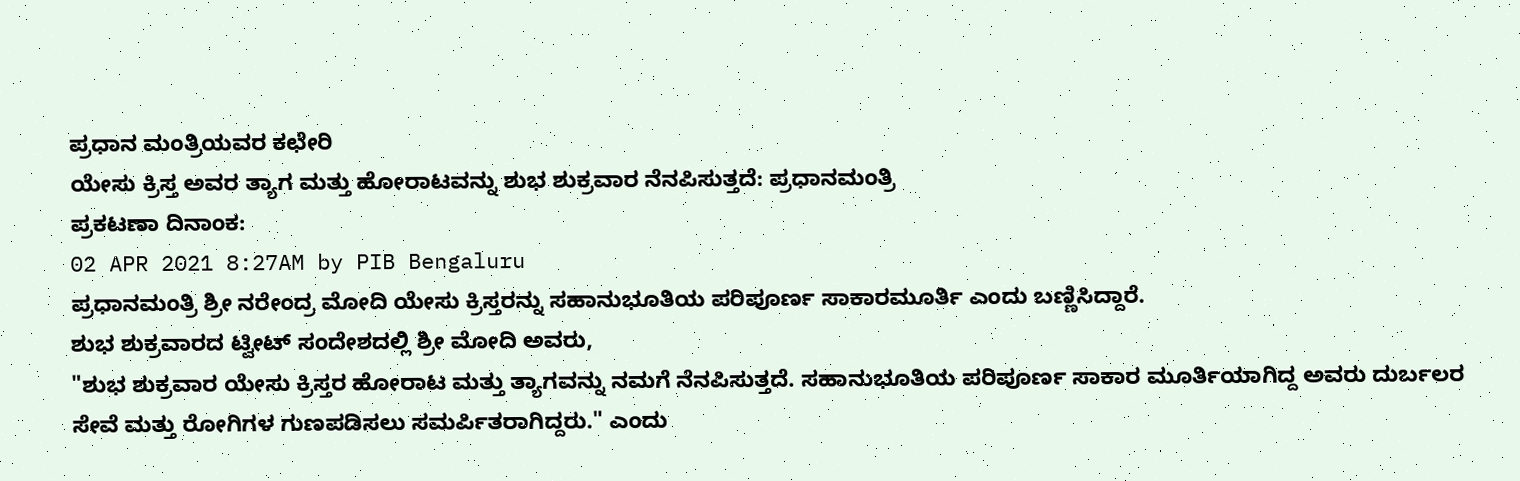ಪ್ರಧಾನ ಮಂತ್ರಿಯವರ ಕಛೇರಿ
ಯೇಸು ಕ್ರಿಸ್ತ ಅವರ ತ್ಯಾಗ ಮತ್ತು ಹೋರಾಟವನ್ನು ಶುಭ ಶುಕ್ರವಾರ ನೆನಪಿಸುತ್ತದೆ: ಪ್ರಧಾನಮಂತ್ರಿ
ಪ್ರಕಟಣಾ ದಿನಾಂಕ:
02 APR 2021 8:27AM by PIB Bengaluru
ಪ್ರಧಾನಮಂತ್ರಿ ಶ್ರೀ ನರೇಂದ್ರ ಮೋದಿ ಯೇಸು ಕ್ರಿಸ್ತರನ್ನು ಸಹಾನುಭೂತಿಯ ಪರಿಪೂರ್ಣ ಸಾಕಾರಮೂರ್ತಿ ಎಂದು ಬಣ್ಣಿಸಿದ್ದಾರೆ.
ಶುಭ ಶುಕ್ರವಾರದ ಟ್ವೀಟ್ ಸಂದೇಶದಲ್ಲಿ ಶ್ರೀ ಮೋದಿ ಅವರು,
"ಶುಭ ಶುಕ್ರವಾರ ಯೇಸು ಕ್ರಿಸ್ತರ ಹೋರಾಟ ಮತ್ತು ತ್ಯಾಗವನ್ನು ನಮಗೆ ನೆನಪಿಸುತ್ತದೆ. ಸಹಾನುಭೂತಿಯ ಪರಿಪೂರ್ಣ ಸಾಕಾರ ಮೂರ್ತಿಯಾಗಿದ್ದ ಅವರು ದುರ್ಬಲರ ಸೇವೆ ಮತ್ತು ರೋಗಿಗಳ ಗುಣಪಡಿಸಲು ಸಮರ್ಪಿತರಾಗಿದ್ದರು." ಎಂದು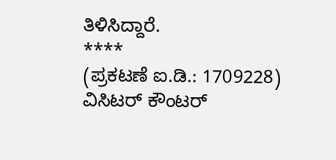ತಿಳಿಸಿದ್ದಾರೆ.
****
(ಪ್ರಕಟಣೆ ಐ.ಡಿ.: 1709228)
ವಿಸಿಟರ್ ಕೌಂಟರ್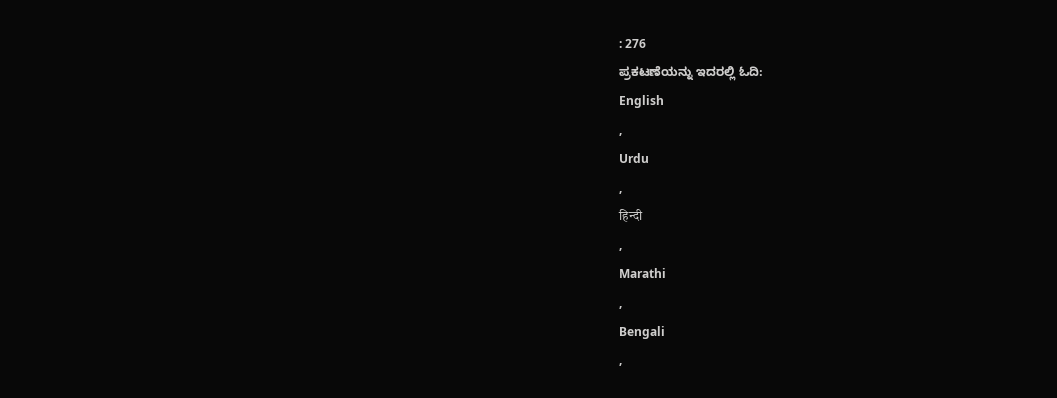: 276
ಪ್ರಕಟಣೆಯನ್ನು ಇದರಲ್ಲಿ ಓದಿ:
English
,
Urdu
,
हिन्दी
,
Marathi
,
Bengali
,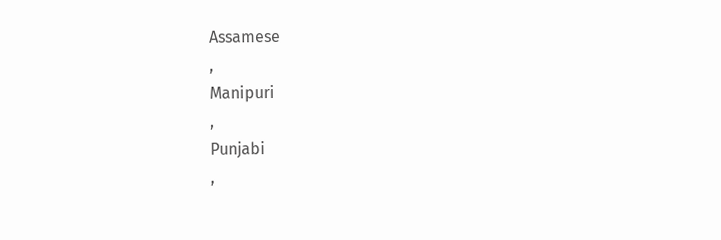Assamese
,
Manipuri
,
Punjabi
,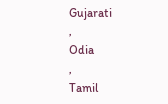Gujarati
,
Odia
,
Tamil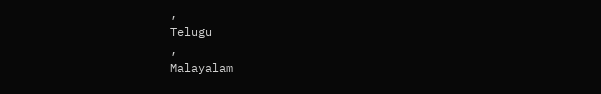,
Telugu
,
Malayalam